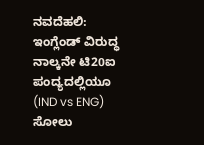ನವದೆಹಲಿ: ಇಂಗ್ಲೆಂಡ್ ವಿರುದ್ಧ ನಾಲ್ಕನೇ ಟಿ20ಐ ಪಂದ್ಯದಲ್ಲಿಯೂ (IND vs ENG) ಸೋಲು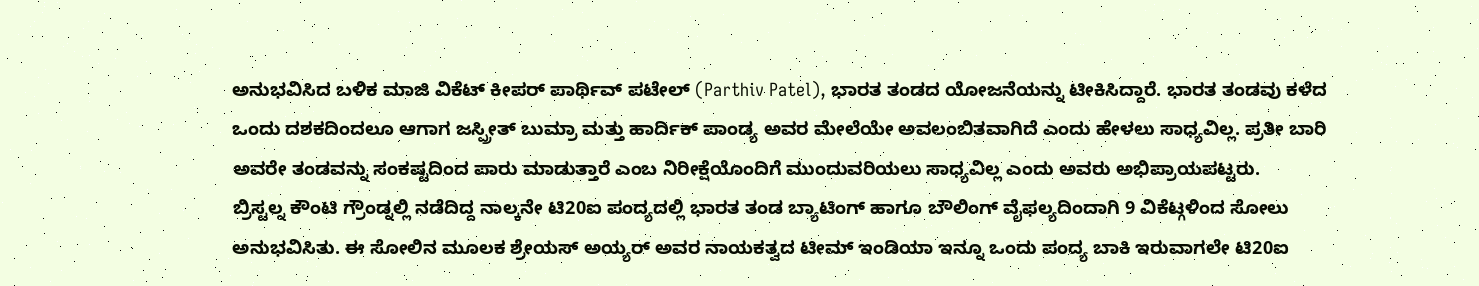ಅನುಭವಿಸಿದ ಬಳಿಕ ಮಾಜಿ ವಿಕೆಟ್ ಕೀಪರ್ ಪಾರ್ಥಿವ್ ಪಟೇಲ್ (Parthiv Patel), ಭಾರತ ತಂಡದ ಯೋಜನೆಯನ್ನು ಟೀಕಿಸಿದ್ದಾರೆ. ಭಾರತ ತಂಡವು ಕಳೆದ ಒಂದು ದಶಕದಿಂದಲೂ ಆಗಾಗ ಜಸ್ಪ್ರೀತ್ ಬುಮ್ರಾ ಮತ್ತು ಹಾರ್ದಿಕ್ ಪಾಂಡ್ಯ ಅವರ ಮೇಲೆಯೇ ಅವಲಂಬಿತವಾಗಿದೆ ಎಂದು ಹೇಳಲು ಸಾಧ್ಯವಿಲ್ಲ. ಪ್ರತೀ ಬಾರಿ ಅವರೇ ತಂಡವನ್ನು ಸಂಕಷ್ಟದಿಂದ ಪಾರು ಮಾಡುತ್ತಾರೆ ಎಂಬ ನಿರೀಕ್ಷೆಯೊಂದಿಗೆ ಮುಂದುವರಿಯಲು ಸಾಧ್ಯವಿಲ್ಲ ಎಂದು ಅವರು ಅಭಿಪ್ರಾಯಪಟ್ಟರು.
ಬ್ರಿಸ್ಟಲ್ನ ಕೌಂಟಿ ಗ್ರೌಂಡ್ನಲ್ಲಿ ನಡೆದಿದ್ದ ನಾಲ್ಕನೇ ಟಿ20ಐ ಪಂದ್ಯದಲ್ಲಿ ಭಾರತ ತಂಡ ಬ್ಯಾಟಿಂಗ್ ಹಾಗೂ ಬೌಲಿಂಗ್ ವೈಫಲ್ಯದಿಂದಾಗಿ 9 ವಿಕೆಟ್ಗಳಿಂದ ಸೋಲು ಅನುಭವಿಸಿತು. ಈ ಸೋಲಿನ ಮೂಲಕ ಶ್ರೇಯಸ್ ಅಯ್ಯರ್ ಅವರ ನಾಯಕತ್ವದ ಟೀಮ್ ಇಂಡಿಯಾ ಇನ್ನೂ ಒಂದು ಪಂದ್ಯ ಬಾಕಿ ಇರುವಾಗಲೇ ಟಿ20ಐ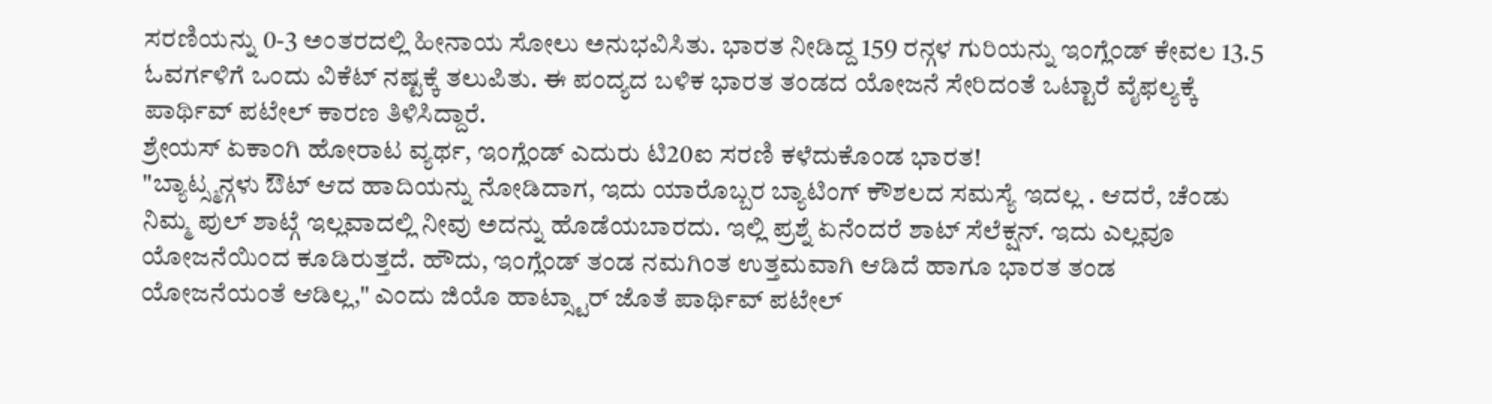ಸರಣಿಯನ್ನು 0-3 ಅಂತರದಲ್ಲಿ ಹೀನಾಯ ಸೋಲು ಅನುಭವಿಸಿತು. ಭಾರತ ನೀಡಿದ್ದ 159 ರನ್ಗಳ ಗುರಿಯನ್ನು ಇಂಗ್ಲೆಂಡ್ ಕೇವಲ 13.5 ಓವರ್ಗಳಿಗೆ ಒಂದು ವಿಕೆಟ್ ನಷ್ಟಕ್ಕೆ ತಲುಪಿತು. ಈ ಪಂದ್ಯದ ಬಳಿಕ ಭಾರತ ತಂಡದ ಯೋಜನೆ ಸೇರಿದಂತೆ ಒಟ್ಟಾರೆ ವೈಫಲ್ಯಕ್ಕೆ ಪಾರ್ಥಿವ್ ಪಟೇಲ್ ಕಾರಣ ತಿಳಿಸಿದ್ದಾರೆ.
ಶ್ರೇಯಸ್ ಏಕಾಂಗಿ ಹೋರಾಟ ವ್ಯರ್ಥ, ಇಂಗ್ಲೆಂಡ್ ಎದುರು ಟಿ20ಐ ಸರಣಿ ಕಳೆದುಕೊಂಡ ಭಾರತ!
"ಬ್ಯಾಟ್ಸ್ಮನ್ಗಳು ಔಟ್ ಆದ ಹಾದಿಯನ್ನು ನೋಡಿದಾಗ, ಇದು ಯಾರೊಬ್ಬರ ಬ್ಯಾಟಿಂಗ್ ಕೌಶಲದ ಸಮಸ್ಯೆ ಇದಲ್ಲ . ಆದರೆ, ಚೆಂಡು ನಿಮ್ಮ ಪುಲ್ ಶಾಟ್ಗೆ ಇಲ್ಲವಾದಲ್ಲಿ ನೀವು ಅದನ್ನು ಹೊಡೆಯಬಾರದು. ಇಲ್ಲಿ ಪ್ರಶ್ನೆ ಏನೆಂದರೆ ಶಾಟ್ ಸೆಲೆಕ್ಷನ್. ಇದು ಎಲ್ಲವೂ ಯೋಜನೆಯಿಂದ ಕೂಡಿರುತ್ತದೆ. ಹೌದು, ಇಂಗ್ಲೆಂಡ್ ತಂಡ ನಮಗಿಂತ ಉತ್ತಮವಾಗಿ ಆಡಿದೆ ಹಾಗೂ ಭಾರತ ತಂಡ ಯೋಜನೆಯಂತೆ ಆಡಿಲ್ಲ," ಎಂದು ಜಿಯೊ ಹಾಟ್ಸ್ಟಾರ್ ಜೊತೆ ಪಾರ್ಥಿವ್ ಪಟೇಲ್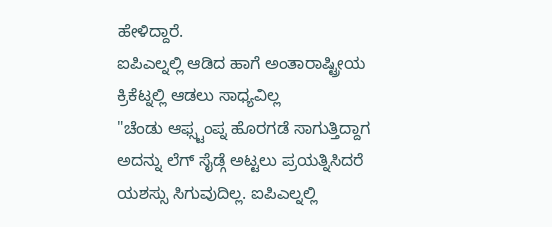ಹೇಳಿದ್ದಾರೆ.
ಐಪಿಎಲ್ನಲ್ಲಿ ಆಡಿದ ಹಾಗೆ ಅಂತಾರಾಷ್ಟ್ರೀಯ ಕ್ರಿಕೆಟ್ನಲ್ಲಿ ಆಡಲು ಸಾಧ್ಯವಿಲ್ಲ
"ಚೆಂಡು ಆಫ್ಸ್ಟಂಪ್ನ ಹೊರಗಡೆ ಸಾಗುತ್ತಿದ್ದಾಗ ಅದನ್ನು ಲೆಗ್ ಸೈಡ್ಗೆ ಅಟ್ಟಲು ಪ್ರಯತ್ನಿಸಿದರೆ ಯಶಸ್ಸು ಸಿಗುವುದಿಲ್ಲ. ಐಪಿಎಲ್ನಲ್ಲಿ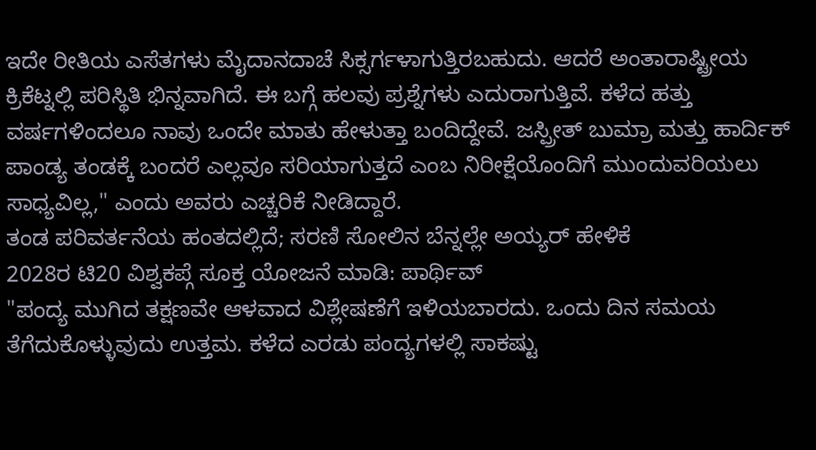ಇದೇ ರೀತಿಯ ಎಸೆತಗಳು ಮೈದಾನದಾಚೆ ಸಿಕ್ಸರ್ಗಳಾಗುತ್ತಿರಬಹುದು. ಆದರೆ ಅಂತಾರಾಷ್ಟ್ರೀಯ ಕ್ರಿಕೆಟ್ನಲ್ಲಿ ಪರಿಸ್ಥಿತಿ ಭಿನ್ನವಾಗಿದೆ. ಈ ಬಗ್ಗೆ ಹಲವು ಪ್ರಶ್ನೆಗಳು ಎದುರಾಗುತ್ತಿವೆ. ಕಳೆದ ಹತ್ತು ವರ್ಷಗಳಿಂದಲೂ ನಾವು ಒಂದೇ ಮಾತು ಹೇಳುತ್ತಾ ಬಂದಿದ್ದೇವೆ. ಜಸ್ಪ್ರೀತ್ ಬುಮ್ರಾ ಮತ್ತು ಹಾರ್ದಿಕ್ ಪಾಂಡ್ಯ ತಂಡಕ್ಕೆ ಬಂದರೆ ಎಲ್ಲವೂ ಸರಿಯಾಗುತ್ತದೆ ಎಂಬ ನಿರೀಕ್ಷೆಯೊಂದಿಗೆ ಮುಂದುವರಿಯಲು ಸಾಧ್ಯವಿಲ್ಲ," ಎಂದು ಅವರು ಎಚ್ಚರಿಕೆ ನೀಡಿದ್ದಾರೆ.
ತಂಡ ಪರಿವರ್ತನೆಯ ಹಂತದಲ್ಲಿದೆ; ಸರಣಿ ಸೋಲಿನ ಬೆನ್ನಲ್ಲೇ ಅಯ್ಯರ್ ಹೇಳಿಕೆ
2028ರ ಟಿ20 ವಿಶ್ವಕಪ್ಗೆ ಸೂಕ್ತ ಯೋಜನೆ ಮಾಡಿ: ಪಾರ್ಥಿವ್
"ಪಂದ್ಯ ಮುಗಿದ ತಕ್ಷಣವೇ ಆಳವಾದ ವಿಶ್ಲೇಷಣೆಗೆ ಇಳಿಯಬಾರದು. ಒಂದು ದಿನ ಸಮಯ ತೆಗೆದುಕೊಳ್ಳುವುದು ಉತ್ತಮ. ಕಳೆದ ಎರಡು ಪಂದ್ಯಗಳಲ್ಲಿ ಸಾಕಷ್ಟು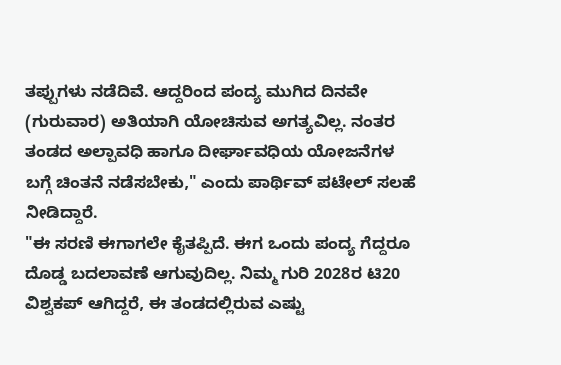ತಪ್ಪುಗಳು ನಡೆದಿವೆ. ಆದ್ದರಿಂದ ಪಂದ್ಯ ಮುಗಿದ ದಿನವೇ (ಗುರುವಾರ) ಅತಿಯಾಗಿ ಯೋಚಿಸುವ ಅಗತ್ಯವಿಲ್ಲ. ನಂತರ ತಂಡದ ಅಲ್ಪಾವಧಿ ಹಾಗೂ ದೀರ್ಘಾವಧಿಯ ಯೋಜನೆಗಳ ಬಗ್ಗೆ ಚಿಂತನೆ ನಡೆಸಬೇಕು," ಎಂದು ಪಾರ್ಥಿವ್ ಪಟೇಲ್ ಸಲಹೆ ನೀಡಿದ್ದಾರೆ.
"ಈ ಸರಣಿ ಈಗಾಗಲೇ ಕೈತಪ್ಪಿದೆ. ಈಗ ಒಂದು ಪಂದ್ಯ ಗೆದ್ದರೂ ದೊಡ್ಡ ಬದಲಾವಣೆ ಆಗುವುದಿಲ್ಲ. ನಿಮ್ಮ ಗುರಿ 2028ರ ಟಿ20 ವಿಶ್ವಕಪ್ ಆಗಿದ್ದರೆ, ಈ ತಂಡದಲ್ಲಿರುವ ಎಷ್ಟು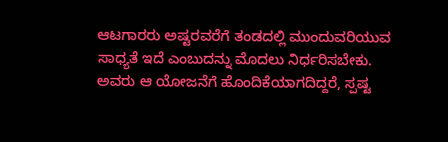ಆಟಗಾರರು ಅಷ್ಟರವರೆಗೆ ತಂಡದಲ್ಲಿ ಮುಂದುವರಿಯುವ ಸಾಧ್ಯತೆ ಇದೆ ಎಂಬುದನ್ನು ಮೊದಲು ನಿರ್ಧರಿಸಬೇಕು. ಅವರು ಆ ಯೋಜನೆಗೆ ಹೊಂದಿಕೆಯಾಗದಿದ್ದರೆ, ಸ್ಪಷ್ಟ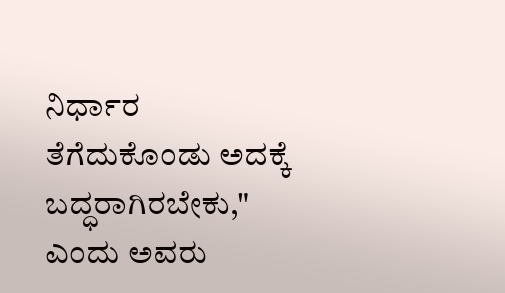ನಿರ್ಧಾರ ತೆಗೆದುಕೊಂಡು ಅದಕ್ಕೆ ಬದ್ಧರಾಗಿರಬೇಕು," ಎಂದು ಅವರು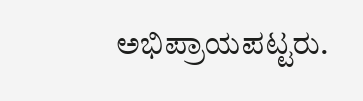ಅಭಿಪ್ರಾಯಪಟ್ಟರು.